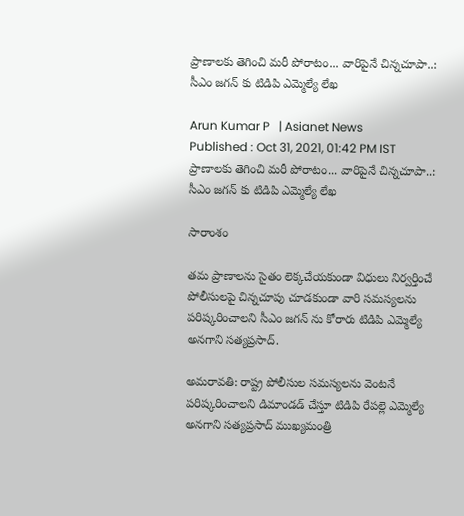ప్రాణాలకు తెగించి మరీ పోరాటం... వారిపైనే చిన్నచూపా..: సీఎం జగన్ కు టిడిపి ఎమ్మెల్యే లేఖ

Arun Kumar P   | Asianet News
Published : Oct 31, 2021, 01:42 PM IST
ప్రాణాలకు తెగించి మరీ పోరాటం... వారిపైనే చిన్నచూపా..: సీఎం జగన్ కు టిడిపి ఎమ్మెల్యే లేఖ

సారాంశం

తమ ప్రాణాలను సైతం లెక్కచేయకుండా విధులు నిర్వర్తించే పోలీసులపై చిన్నచూపు చూడకుండా వారి సమస్యలను పరిష్కరించాలని సీఎం జగన్ ను కోరారు టిడిపి ఎమ్మెల్యే అనగాని సత్యప్రసాద్.

అమరావతి: రాష్ట్ర పోలీసుల సమస్యలను వెంటనే పరిష్కరించాలని డిమాండడ్ చేస్తూ టిడిపి రేపల్లె ఎమ్మెల్యే అనగాని సత్యప్రసాద్ ముఖ్యమంత్రి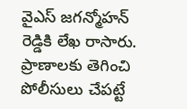వైఎస్ జగన్మోహన్ రెడ్డికి లేఖ రాసారు. ప్రాణాలకు తెగించి పోలీసులు చేపట్టే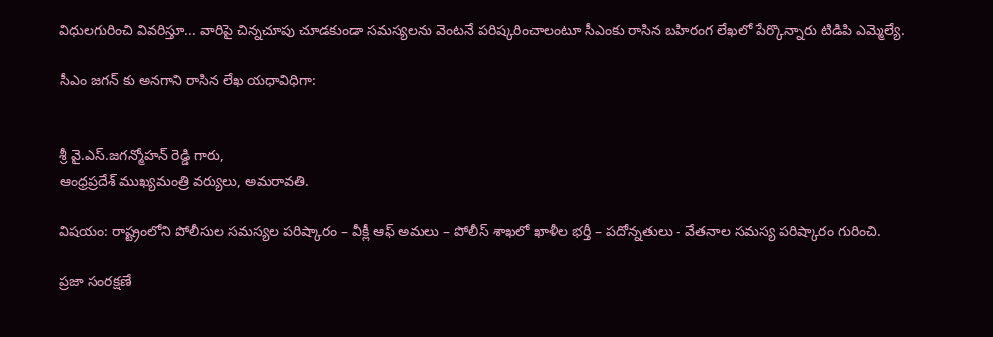విధులగురించి వివరిస్తూ... వారిపై చిన్నచూపు చూడకుండా సమస్యలను వెంటనే పరిష్కరించాలంటూ సీఎంకు రాసిన బహిరంగ లేఖలో పేర్కొన్నారు టిడిపి ఎమ్మెల్యే.

సీఎం జగన్ కు అనగాని రాసిన లేఖ యధావిధిగా:


శ్రీ వై.ఎస్.జగన్మోహన్ రెడ్డి గారు,
ఆంధ్రప్రదేశ్ ముఖ్యమంత్రి వర్యులు, అమరావతి.

విషయం: రాష్ట్రంలోని పోలీసుల సమస్యల పరిష్కారం – వీక్లీ ఆఫ్ అమలు – పోలీస్ శాఖలో ఖాళీల భర్తీ – పదోన్నతులు - వేతనాల సమస్య పరిష్కారం గురించి.

ప్రజా సంరక్షణే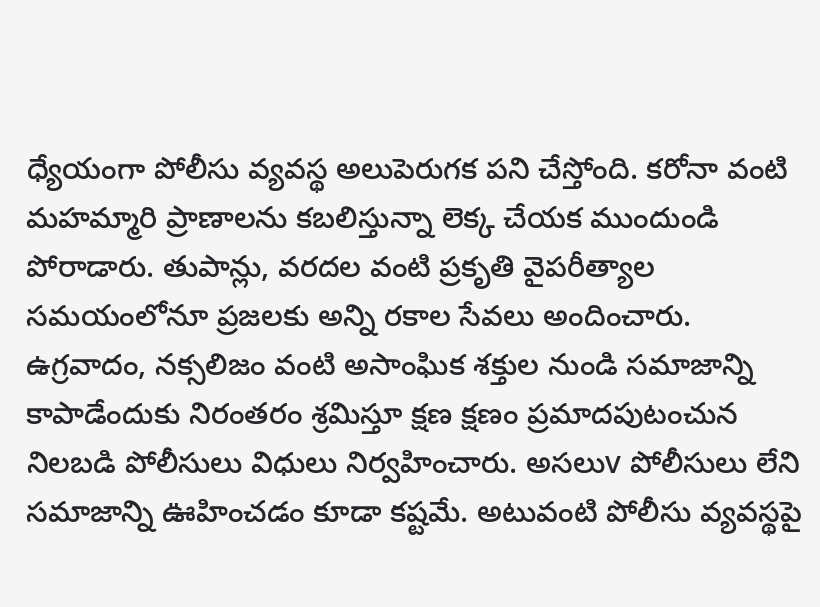ధ్యేయంగా పోలీసు వ్యవస్థ అలుపెరుగక పని చేస్తోంది. కరోనా వంటి మహమ్మారి ప్రాణాలను కబలిస్తున్నా లెక్క చేయక ముందుండి పోరాడారు. తుపాన్లు, వరదల వంటి ప్రకృతి వైపరీత్యాల  సమయంలోనూ ప్రజలకు అన్ని రకాల సేవలు అందించారు. ఉగ్రవాదం, నక్సలిజం వంటి అసాంఘిక శక్తుల నుండి సమాజాన్ని కాపాడేందుకు నిరంతరం శ్రమిస్తూ క్షణ క్షణం ప్రమాదపుటంచున నిలబడి పోలీసులు విధులు నిర్వహించారు. అసలుv పోలీసులు లేని సమాజాన్ని ఊహించడం కూడా కష్టమే. అటువంటి పోలీసు వ్యవస్థపై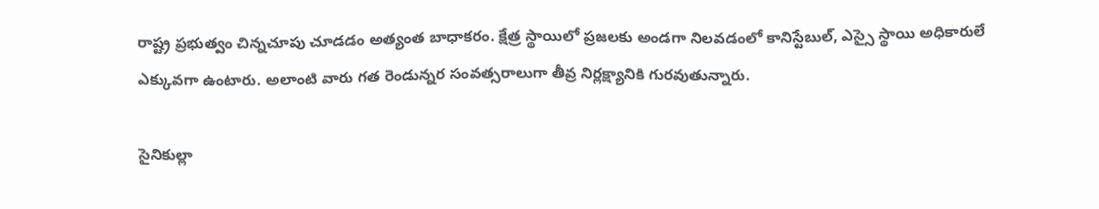రాష్ట్ర ప్రభుత్వం చిన్నచూపు చూడడం అత్యంత బాధాకరం. క్షేత్ర స్థాయిలో ప్రజలకు అండగా నిలవడంలో కానిస్టేబుల్, ఎస్సై స్థాయి అధికారులే ఎక్కువగా ఉంటారు. అలాంటి వారు గత రెండున్నర సంవత్సరాలుగా తీవ్ర నిర్లక్ష్యానికి గురవుతున్నారు.

సైనికుల్లా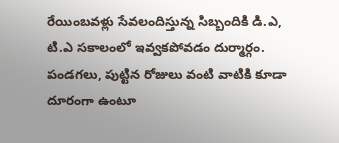రేయింబవళ్లు సేవలందిస్తున్న సిబ్బందికి డి.ఎ, టి.ఎ సకాలంలో ఇవ్వకపోవడం దుర్మార్గం. పండగలు, పుట్టిన రోజులు వంటి వాటికి కూడా దూరంగా ఉంటూ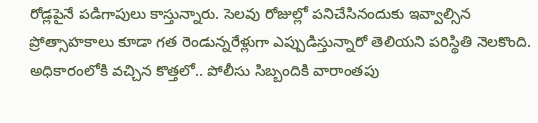రోడ్లపైనే పడిగాపులు కాస్తున్నారు. సెలవు రోజుల్లో పనిచేసినందుకు ఇవ్వాల్సిన ప్రోత్సాహకాలు కూడా గత రెండున్నరేళ్లుగా ఎప్పుడిస్తున్నారో తెలియని పరిస్థితి నెలకొంది. అధికారంలోకి వచ్చిన కొత్తలో.. పోలీసు సిబ్బందికి వారాంతపు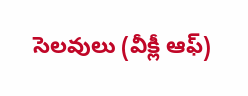సెలవులు (వీక్లీ ఆఫ్)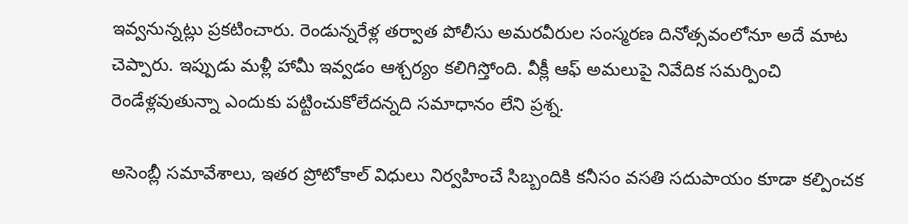ఇవ్వనున్నట్లు ప్రకటించారు. రెండున్నరేళ్ల తర్వాత పోలీసు అమరవీరుల సంస్మరణ దినోత్సవంలోనూ అదే మాట చెప్పారు. ఇప్పుడు మళ్లీ హామీ ఇవ్వడం ఆశ్చర్యం కలిగిస్తోంది. వీక్లీ ఆఫ్ అమలుపై నివేదిక సమర్పించి రెండేళ్లవుతున్నా ఎందుకు పట్టించుకోలేదన్నది సమాధానం లేని ప్రశ్న.

అసెంబ్లీ సమావేశాలు, ఇతర ప్రోటోకాల్ విధులు నిర్వహించే సిబ్బందికి కనీసం వసతి సదుపాయం కూడా కల్పించక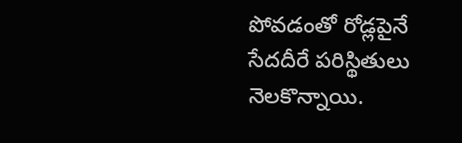పోవడంతో రోడ్లపైనే సేదదీరే పరిస్థితులు నెలకొన్నాయి.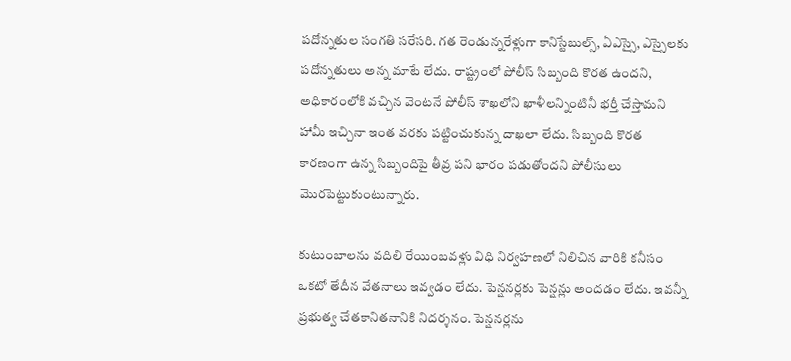పదోన్నతుల సంగతి సరేసరి. గత రెండున్నరేళ్లుగా కానిస్టేబుల్స్, ఏఎస్సై, ఎస్సైలకు పదోన్నతులు అన్న మాటే లేదు. రాష్ట్రంలో పోలీస్ సిబ్బంది కొరత ఉందని, అధికారంలోకి వచ్చిన వెంటనే పోలీస్ శాఖలోని ఖాళీలన్నింటినీ భర్తీ చేస్తామని హామీ ఇచ్చినా ఇంత వరకు పట్టించుకున్న దాఖలా లేదు. సిబ్బంది కొరత కారణంగా ఉన్న సిబ్బందిపై తీవ్ర పని భారం పడుతోందని పోలీసులు మొరపెట్టుకుంటున్నారు.

కుటుంబాలను వదిలి రేయింబవళ్లు విధి నిర్వహణలో నిలిచిన వారికి కనీసం ఒకటో తేదీన వేతనాలు ఇవ్వడం లేదు. పెన్షనర్లకు పెన్షన్లు అందడం లేదు. ఇవన్నీ ప్రభుత్వ చేతకానితనానికి నిదర్శనం. పెన్షనర్లను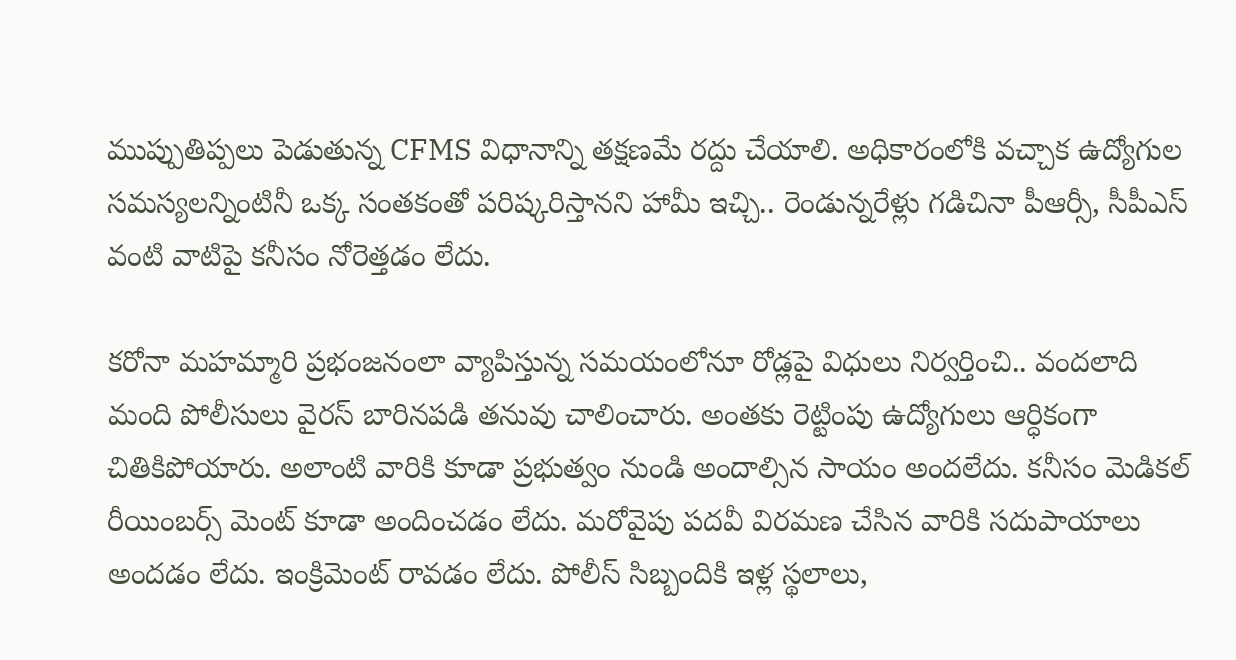ముప్పుతిప్పలు పెడుతున్న CFMS విధానాన్ని తక్షణమే రద్దు చేయాలి. అధికారంలోకి వచ్చాక ఉద్యోగుల సమస్యలన్నింటినీ ఒక్క సంతకంతో పరిష్కరిస్తానని హామీ ఇచ్చి.. రెండున్నరేళ్లు గడిచినా పీఆర్సీ, సీపీఎస్ వంటి వాటిపై కనీసం నోరెత్తడం లేదు.

కరోనా మహమ్మారి ప్రభంజనంలా వ్యాపిస్తున్న సమయంలోనూ రోడ్లపై విధులు నిర్వర్తించి.. వందలాది మంది పోలీసులు వైరస్ బారినపడి తనువు చాలించారు. అంతకు రెట్టింపు ఉద్యోగులు ఆర్ధికంగా చితికిపోయారు. అలాంటి వారికి కూడా ప్రభుత్వం నుండి అందాల్సిన సాయం అందలేదు. కనీసం మెడికల్ రీయింబర్స్ మెంట్ కూడా అందించడం లేదు. మరోవైపు పదవీ విరమణ చేసిన వారికి సదుపాయాలు అందడం లేదు. ఇంక్రిమెంట్ రావడం లేదు. పోలీస్ సిబ్బందికి ఇళ్ల స్థలాలు,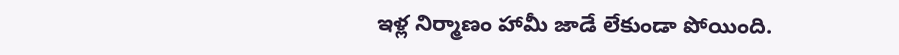ఇళ్ల నిర్మాణం హామీ జాడే లేకుండా పోయింది.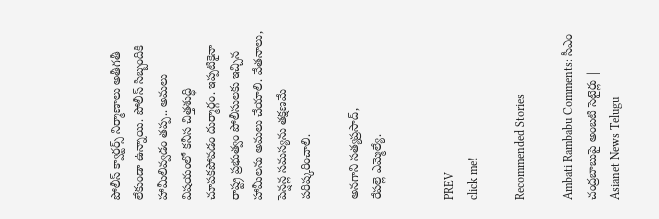పోలీస్ క్వార్టర్స్ నిర్మాణాలు అతీగతీ లేకుండా ఉన్నాయి. పోలీస్ సిబ్బందికి హామీలివ్వడం తప్ప.. అమలు విషయంలో కనీస చిత్తశుద్ధి చూపకపోవడం దుర్మార్గం. ఇప్పటికైనా రాష్ట్ర ప్రభుత్వం పోలీసులకు ఇచ్చిన హామీలను అమలు చేయాలి. వేతనాలు, పెన్షన్ల సమస్యను తక్షణమే పరిష్కరించాలి.

అనగాని సత్యప్రసాద్,
రేపల్లె ఎమ్మెల్యే.


PREV
click me!

Recommended Stories

Ambati Rambabu Comments: సీఎం చంద్రబాబుపై అంబటి సెటైర్లు | Asianet News Telugu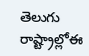తెలుగు రాష్ట్రాల్లోఈ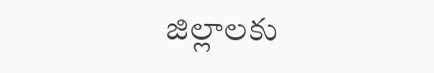జిల్లాలకు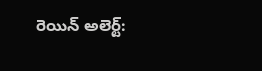రెయిన్ అలెర్ట్: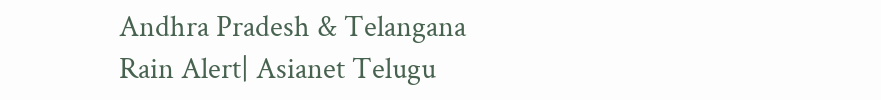Andhra Pradesh & Telangana Rain Alert| Asianet Telugu